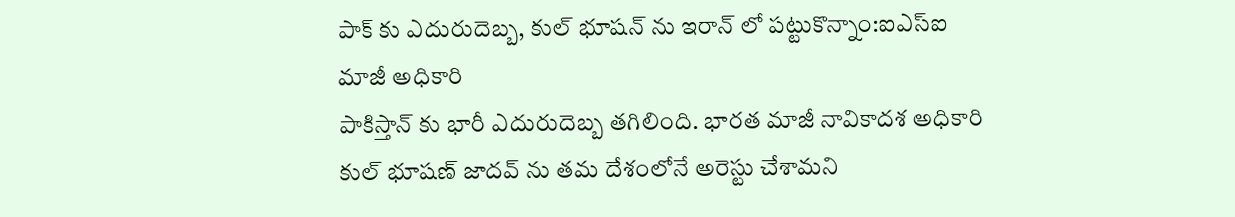పాక్ కు ఎదురుదెబ్బ, కుల్ భూషన్ ను ఇరాన్ లో పట్టుకొన్నాం:ఐఎస్ఐ మాజీ అధికారి
పాకిస్తాన్ కు భారీ ఎదురుదెబ్బ తగిలింది. భారత మాజీ నావికాదశ అధికారి కుల్ భూషణ్ జాదవ్ ను తమ దేశంలోనే అరెస్టు చేశామని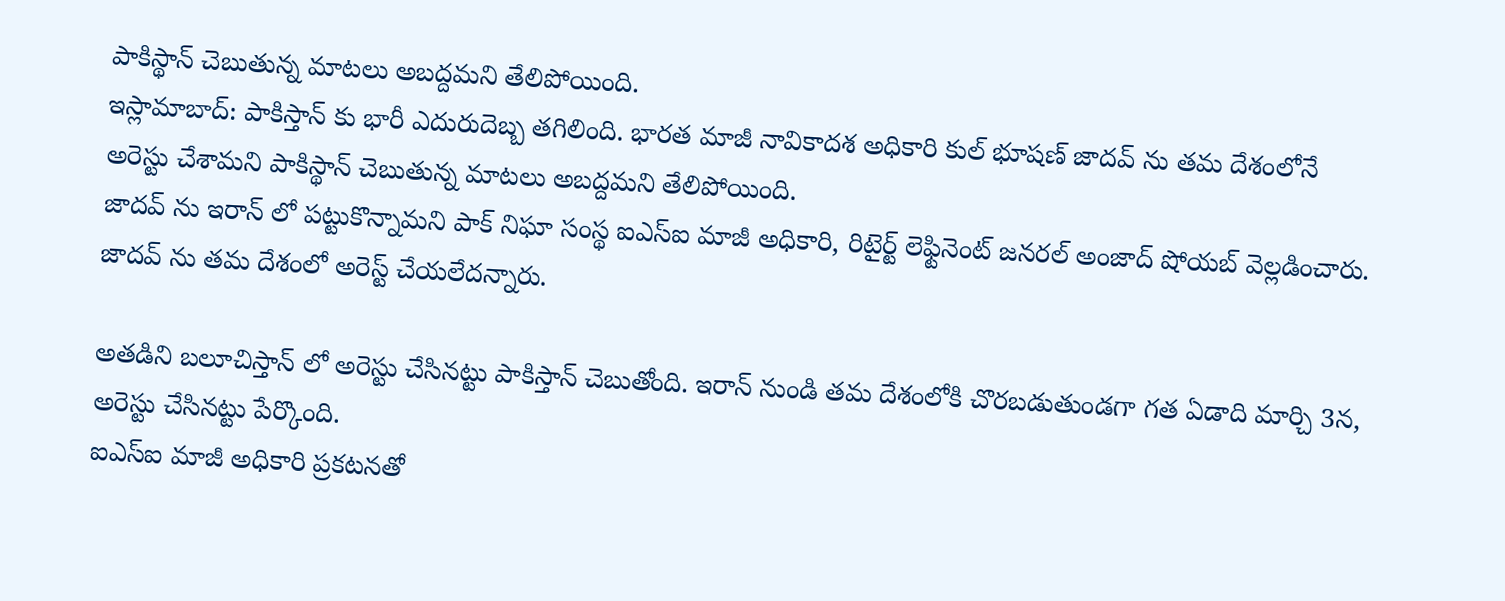పాకిస్థాన్ చెబుతున్న మాటలు అబద్దమని తేలిపోయింది.
ఇస్లామాబాద్: పాకిస్తాన్ కు భారీ ఎదురుదెబ్బ తగిలింది. భారత మాజీ నావికాదశ అధికారి కుల్ భూషణ్ జాదవ్ ను తమ దేశంలోనే అరెస్టు చేశామని పాకిస్థాన్ చెబుతున్న మాటలు అబద్దమని తేలిపోయింది.
జాదవ్ ను ఇరాన్ లో పట్టుకొన్నామని పాక్ నిఘా సంస్థ ఐఎస్ఐ మాజీ అధికారి, రిటైర్ట్ లెఫ్టినెంట్ జనరల్ అంజాద్ షోయబ్ వెల్లడించారు. జాదవ్ ను తమ దేశంలో అరెస్ట్ చేయలేదన్నారు.

అతడిని బలూచిస్తాన్ లో అరెస్టు చేసినట్టు పాకిస్తాన్ చెబుతోంది. ఇరాన్ నుండి తమ దేశంలోకి చొరబడుతుండగా గత ఏడాది మార్చి 3న, అరెస్టు చేసినట్టు పేర్కొంది.
ఐఎస్ఐ మాజీ అధికారి ప్రకటనతో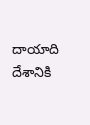దాయాది దేశానికి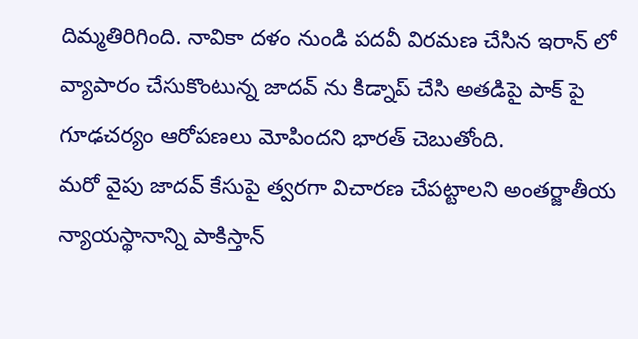దిమ్మతిరిగింది. నావికా దళం నుండి పదవీ విరమణ చేసిన ఇరాన్ లో వ్యాపారం చేసుకొంటున్న జాదవ్ ను కిడ్నాప్ చేసి అతడిపై పాక్ పై గూఢచర్యం ఆరోపణలు మోపిందని భారత్ చెబుతోంది.
మరో వైపు జాదవ్ కేసుపై త్వరగా విచారణ చేపట్టాలని అంతర్జాతీయ న్యాయస్థానాన్ని పాకిస్తాన్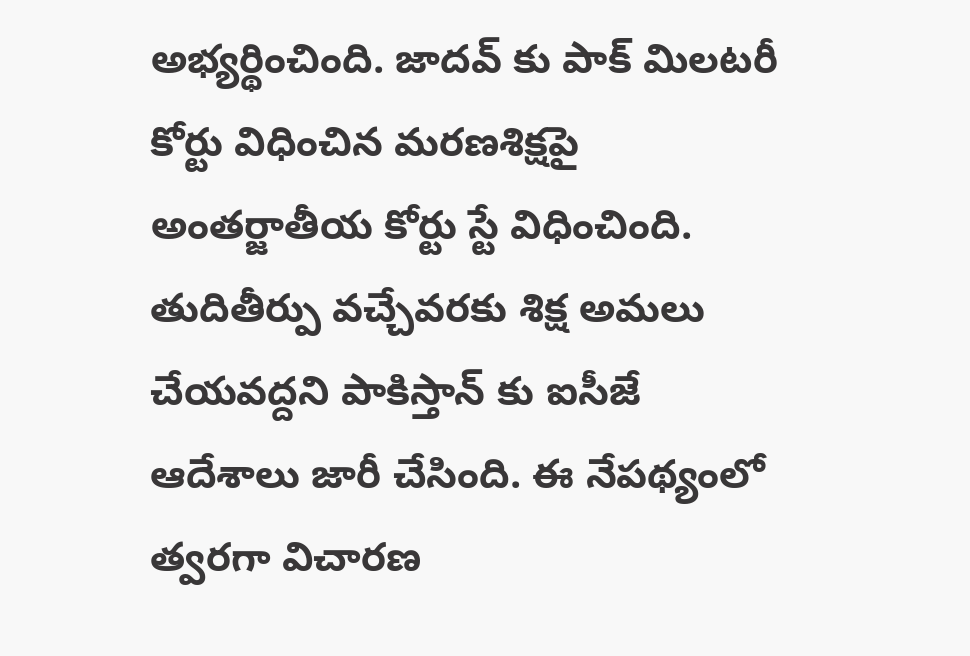అభ్యర్థించింది. జాదవ్ కు పాక్ మిలటరీ కోర్టు విధించిన మరణశిక్షపై అంతర్జాతీయ కోర్టు స్టే విధించింది.
తుదితీర్పు వచ్చేవరకు శిక్ష అమలు చేయవద్దని పాకిస్తాన్ కు ఐసీజే ఆదేశాలు జారీ చేసింది. ఈ నేపథ్యంలో త్వరగా విచారణ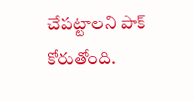చేపట్టాలని పాక్ కోరుతోంది.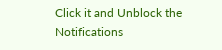Click it and Unblock the Notifications